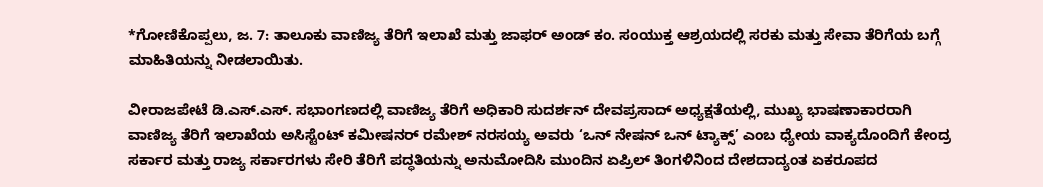*ಗೋಣಿಕೊಪ್ಪಲು, ಜ. 7: ತಾಲೂಕು ವಾಣಿಜ್ಯ ತೆರಿಗೆ ಇಲಾಖೆ ಮತ್ತು ಜಾಫರ್ ಅಂಡ್ ಕಂ. ಸಂಯುಕ್ತ ಆಶ್ರಯದಲ್ಲಿ ಸರಕು ಮತ್ತು ಸೇವಾ ತೆರಿಗೆಯ ಬಗ್ಗೆ ಮಾಹಿತಿಯನ್ನು ನೀಡಲಾಯಿತು.

ವೀರಾಜಪೇಟೆ ಡಿ.ಎಸ್.ಎಸ್. ಸಭಾಂಗಣದಲ್ಲಿ ವಾಣಿಜ್ಯ ತೆರಿಗೆ ಅಧಿಕಾರಿ ಸುದರ್ಶನ್ ದೇವಪ್ರಸಾದ್ ಅಧ್ಯಕ್ಷತೆಯಲ್ಲಿ, ಮುಖ್ಯ ಭಾಷಣಾಕಾರರಾಗಿ ವಾಣಿಜ್ಯ ತೆರಿಗೆ ಇಲಾಖೆಯ ಅಸಿಸ್ಟೆಂಟ್ ಕಮೀಷನರ್ ರಮೇಶ್ ನರಸಯ್ಯ ಅವರು ‘ಒನ್ ನೇಷನ್ ಒನ್ ಟ್ಯಾಕ್ಸ್’ ಎಂಬ ಧ್ಯೇಯ ವಾಕ್ಯದೊಂದಿಗೆ ಕೇಂದ್ರ ಸರ್ಕಾರ ಮತ್ತು ರಾಜ್ಯ ಸರ್ಕಾರಗಳು ಸೇರಿ ತೆರಿಗೆ ಪದ್ಧತಿಯನ್ನು ಅನುಮೋದಿಸಿ ಮುಂದಿನ ಏಪ್ರಿಲ್ ತಿಂಗಳಿನಿಂದ ದೇಶದಾದ್ಯಂತ ಏಕರೂಪದ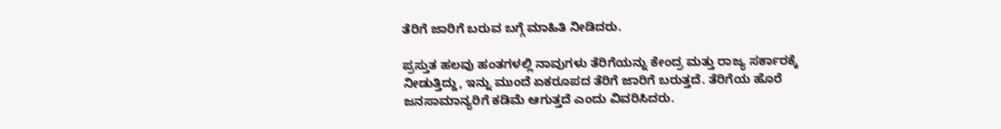ತೆರಿಗೆ ಜಾರಿಗೆ ಬರುವ ಬಗ್ಗೆ ಮಾಹಿತಿ ನೀಡಿದರು.

ಪ್ರಸ್ತುತ ಹಲವು ಹಂತಗಳಲ್ಲಿ ನಾವುಗಳು ತೆರಿಗೆಯನ್ನು ಕೇಂದ್ರ ಮತ್ತು ರಾಜ್ಯ ಸರ್ಕಾರಕ್ಕೆ ನೀಡುತ್ತಿದ್ದು, ಇನ್ನು ಮುಂದೆ ಏಕರೂಪದ ತೆರಿಗೆ ಜಾರಿಗೆ ಬರುತ್ತದೆ. ತೆರಿಗೆಯ ಹೊರೆ ಜನಸಾಮಾನ್ಯರಿಗೆ ಕಡಿಮೆ ಆಗುತ್ತದೆ ಎಂದು ವಿವರಿಸಿದರು.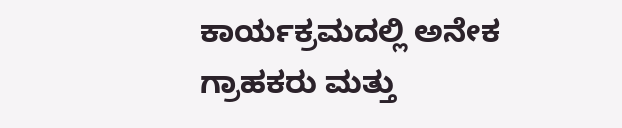ಕಾರ್ಯಕ್ರಮದಲ್ಲಿ ಅನೇಕ ಗ್ರಾಹಕರು ಮತ್ತು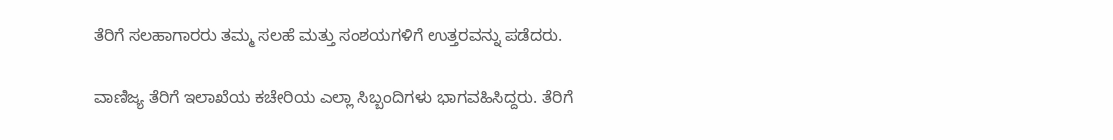ತೆರಿಗೆ ಸಲಹಾಗಾರರು ತಮ್ಮ ಸಲಹೆ ಮತ್ತು ಸಂಶಯಗಳಿಗೆ ಉತ್ತರವನ್ನು ಪಡೆದರು.

ವಾಣಿಜ್ಯ ತೆರಿಗೆ ಇಲಾಖೆಯ ಕಚೇರಿಯ ಎಲ್ಲಾ ಸಿಬ್ಬಂದಿಗಳು ಭಾಗವಹಿಸಿದ್ದರು. ತೆರಿಗೆ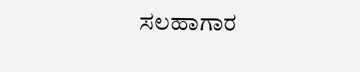ಸಲಹಾಗಾರ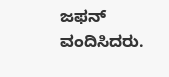ಜಫನ್ ವಂದಿಸಿದರು.